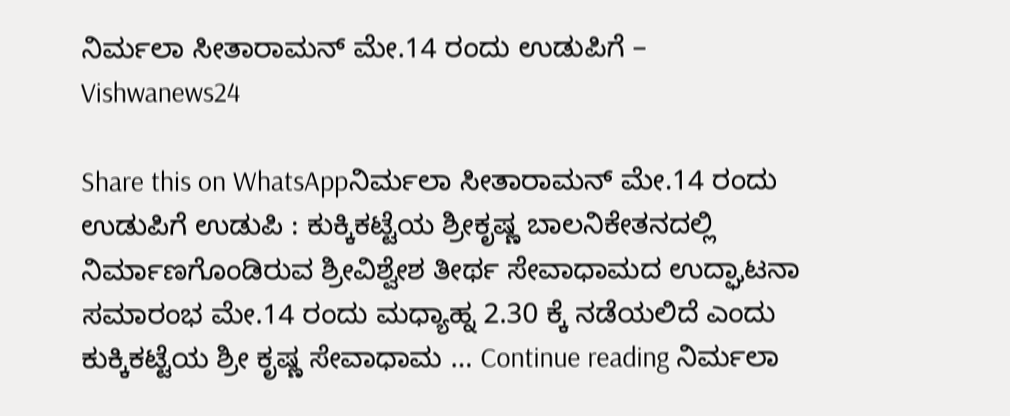ನಿರ್ಮಲಾ ಸೀತಾರಾಮನ್ ಮೇ.14 ರಂದು ಉಡುಪಿಗೆ – Vishwanews24

Share this on WhatsAppನಿರ್ಮಲಾ ಸೀತಾರಾಮನ್ ಮೇ.14 ರಂದು ಉಡುಪಿಗೆ ಉಡುಪಿ : ಕುಕ್ಕಿಕಟ್ಟೆಯ ಶ್ರೀಕೃಷ್ಣ ಬಾಲನಿಕೇತನದಲ್ಲಿ ನಿರ್ಮಾಣಗೊಂಡಿರುವ ಶ್ರೀವಿಶ್ವೇಶ ತೀರ್ಥ ಸೇವಾಧಾಮದ ಉದ್ಘಾಟನಾ ಸಮಾರಂಭ ಮೇ.14 ರಂದು ಮಧ್ಯಾಹ್ನ 2.30 ಕ್ಕೆ ನಡೆಯಲಿದೆ ಎಂದು ಕುಕ್ಕಿಕಟ್ಟೆಯ ಶ್ರೀ ಕೃಷ್ಣ ಸೇವಾಧಾಮ … Continue reading ನಿರ್ಮಲಾ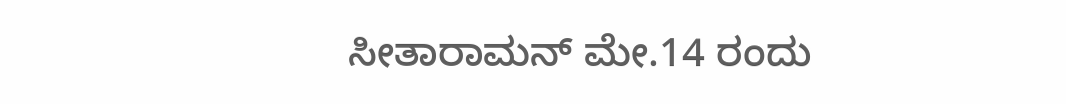ಸೀತಾರಾಮನ್ ಮೇ.14 ರಂದು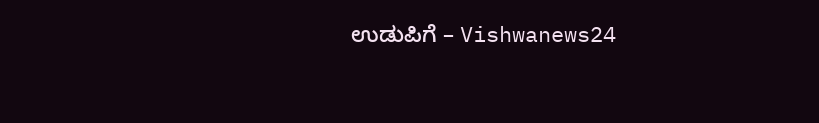ಉಡುಪಿಗೆ – Vishwanews24